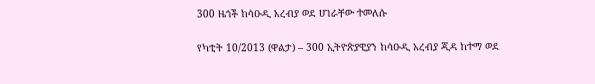300 ዜጎች ከሳዑዲ አረብያ ወደ ሀገራቸው ተመለሱ

የካቲት 10/2013 (ዋልታ) – 300 ኢትዮጵያዊያን ከሳዑዲ አረብያ ጂዳ ከተማ ወደ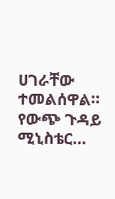ሀገራቸው ተመልሰዋል። የውጭ ጉዳይ ሚኒስቴር…